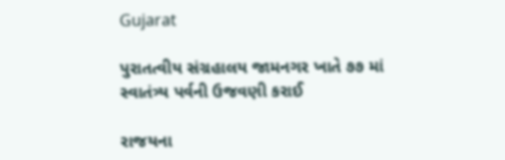Gujarat

પુરાતત્વીય સંગ્રહાલય જામનગર ખાતે ૭૭ માં સ્વાતંત્ર્ય પર્વની ઉજવણી કરાઈ

રાજયના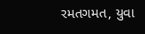રમતગમત, યુવા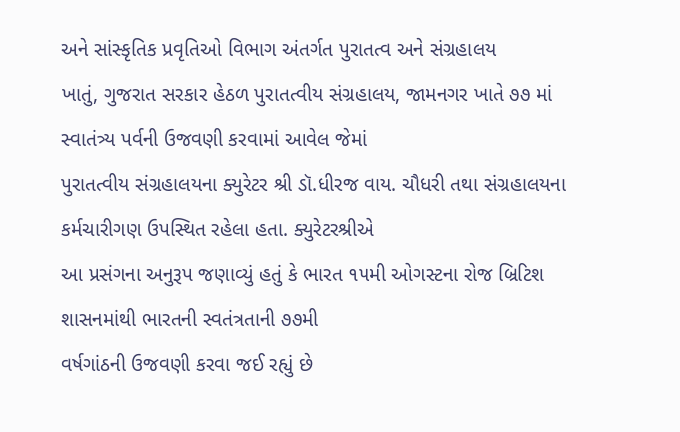અને સાંસ્કૃતિક પ્રવૃતિઓ વિભાગ અંતર્ગત પુરાતત્વ અને સંગ્રહાલય
ખાતું, ગુજરાત સરકાર હેઠળ પુરાતત્વીય સંગ્રહાલય, જામનગર ખાતે ૭૭ માં સ્વાતંત્ર્ય પર્વની ઉજવણી કરવામાં આવેલ જેમાં
પુરાતત્વીય સંગ્રહાલયના ક્યુરેટર શ્રી ડૉ.ધીરજ વાય. ચૌધરી તથા સંગ્રહાલયના કર્મચારીગણ ઉપસ્થિત રહેલા હતા. ક્યુરેટરશ્રીએ
આ પ્રસંગના અનુરૂપ જણાવ્યું હતું કે ભારત ૧૫મી ઓગસ્ટના રોજ બ્રિટિશ શાસનમાંથી ભારતની સ્વતંત્રતાની ૭૭મી
વર્ષગાંઠની ઉજવણી કરવા જઈ રહ્યું છે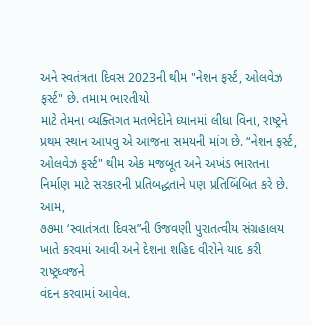અને સ્વતંત્રતા દિવસ 2023ની થીમ "નેશન ફર્સ્ટ, ઓલવેઝ ફર્સ્ટ" છે. તમામ ભારતીયો
માટે તેમના વ્યક્તિગત મતભેદોને ધ્યાનમાં લીધા વિના, રાષ્ટ્રને પ્રથમ સ્થાન આપવુ એ આજના સમયની માંગ છે. “નેશન ફર્સ્ટ,
ઓલવેઝ ફર્સ્ટ" થીમ એક મજબૂત અને અખંડ ભારતના નિર્માણ માટે સરકારની પ્રતિબદ્ધતાને પણ પ્રતિબિંબિત કરે છે. આમ,
૭૭મા ‘સ્વાતંત્રતા દિવસ”ની ઉજવણી પુરાતત્વીય સંગ્રહાલય ખાતે કરવમાં આવી અને દેશના શહિદ વીરોને યાદ કરી રાષ્ટ્રધ્વજને
વંદન કરવામાં આવેલ.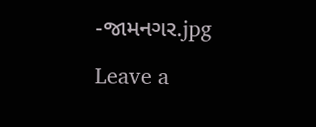-જામનગર.jpg

Leave a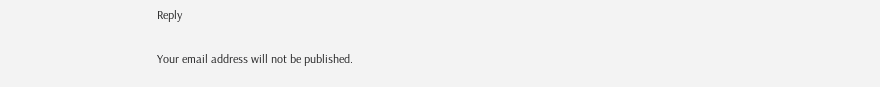Reply

Your email address will not be published.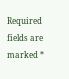Required fields are marked *